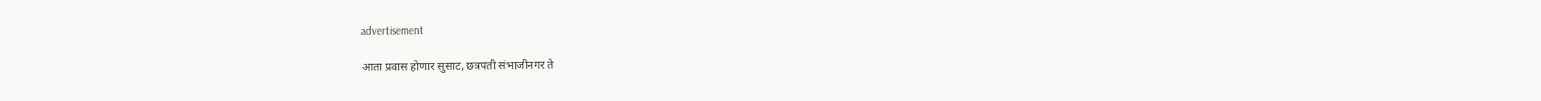advertisement

आता प्रवास होणार सुसाट, छत्रपती संभाजीनगर ते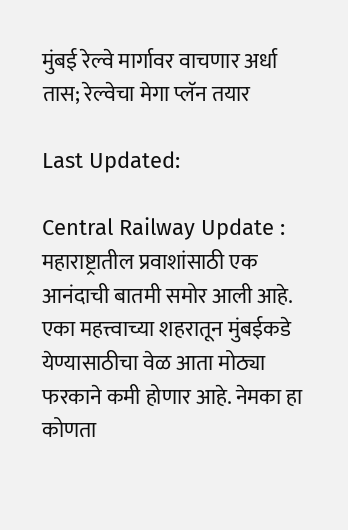मुंबई रेल्वे मार्गावर वाचणार अर्धा तास; रेल्वेचा मेगा प्लॅन तयार

Last Updated:

Central Railway Update : महाराष्ट्रातील प्रवाशांसाठी एक आनंदाची बातमी समोर आली आहे. एका महत्त्वाच्या शहरातून मुंबईकडे येण्यासाठीचा वेळ आता मोठ्या फरकाने कमी होणार आहे. नेमका हा कोणता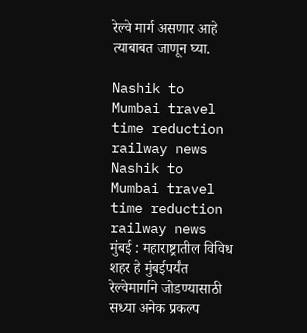रेल्वे मार्ग असणार आहे त्याबाबत जाणून घ्या.

Nashik to Mumbai travel time reduction railway news
Nashik to Mumbai travel time reduction railway news
मुंबई : महाराष्ट्रातील विविध शहर हे मुंबईपर्यंत रेल्वेमार्गाने जोडण्यासाठी सध्या अनेक प्रकल्प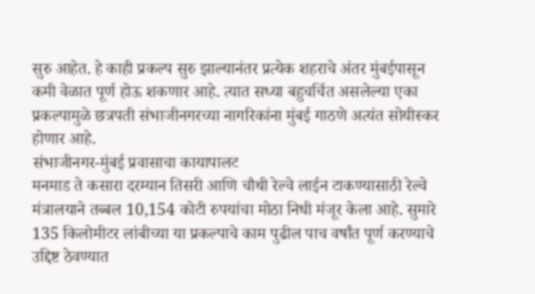सुरु आहेत. हे काही प्रकल्प सुरु झाल्यानंतर प्रत्येक शहराचे अंतर मुंबईपासून कमी वेळात पूर्ण होऊ शकणार आहे. त्यात सध्या बहुचर्चित असलेल्या एका प्रकल्पामुळे छत्रपती संभाजीनगरच्या नागरिकांना मुंबई गाठणे अत्यंत सोयीस्कर होणार आहे.
संभाजीनगर-मुंबई प्रवासाचा कायापालट
मनमाड ते कसारा दरम्यान तिसरी आणि चौथी रेल्वे लाईन टाकण्यासाठी रेल्वे मंत्रालयाने तब्बल 10,154 कोटी रुपयांचा मोठा निधी मंजूर केला आहे. सुमारे 135 किलोमीटर लांबीच्या या प्रकल्पाचे काम पुढील पाच वर्षांत पूर्ण करण्याचे उद्दिष्ट ठेवण्यात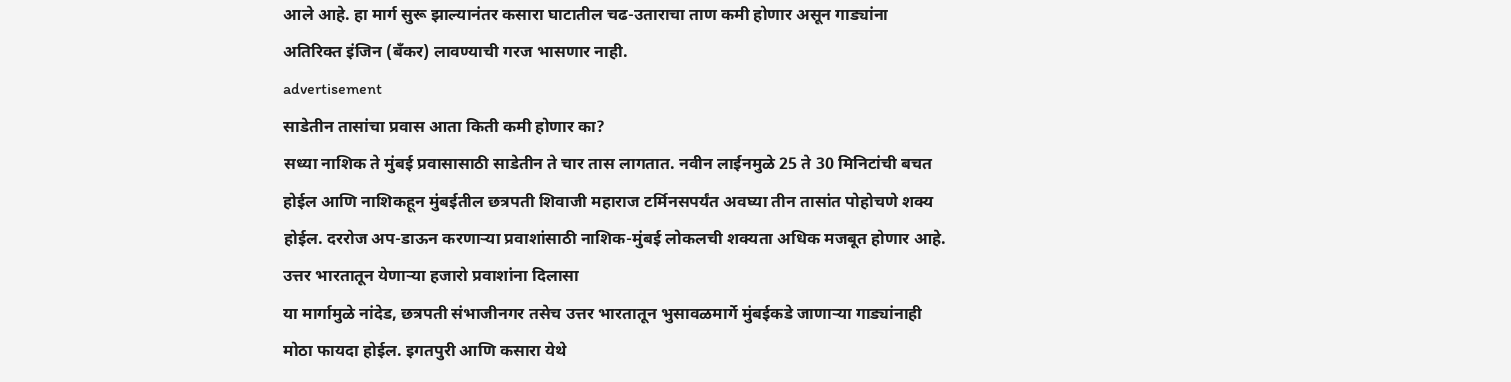आले आहे. हा मार्ग सुरू झाल्यानंतर कसारा घाटातील चढ-उताराचा ताण कमी होणार असून गाड्यांना अतिरिक्त इंजिन (बँकर) लावण्याची गरज भासणार नाही.
advertisement
साडेतीन तासांचा प्रवास आता किती कमी होणार का?
सध्या नाशिक ते मुंबई प्रवासासाठी साडेतीन ते चार तास लागतात. नवीन लाईनमुळे 25 ते 30 मिनिटांची बचत होईल आणि नाशिकहून मुंबईतील छत्रपती शिवाजी महाराज टर्मिनसपर्यंत अवघ्या तीन तासांत पोहोचणे शक्य होईल. दररोज अप-डाऊन करणाऱ्या प्रवाशांसाठी नाशिक-मुंबई लोकलची शक्यता अधिक मजबूत होणार आहे.
उत्तर भारतातून येणाऱ्या हजारो प्रवाशांना दिलासा
या मार्गामुळे नांदेड, छत्रपती संभाजीनगर तसेच उत्तर भारतातून भुसावळमार्गे मुंबईकडे जाणाऱ्या गाड्यांनाही मोठा फायदा होईल. इगतपुरी आणि कसारा येथे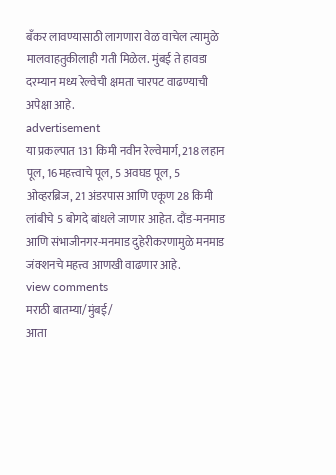बँकर लावण्यासाठी लागणारा वेळ वाचेल त्यामुळे मालवाहतुकीलाही गती मिळेल. मुंबई ते हावडा दरम्यान मध्य रेल्वेची क्षमता चारपट वाढण्याची अपेक्षा आहे.
advertisement
या प्रकल्पात 131 किमी नवीन रेल्वेमार्ग, 218 लहान पूल, 16महत्त्वाचे पूल, 5 अवघड पूल, 5 ओव्हरब्रिज, 21 अंडरपास आणि एकूण 28 किमी लांबीचे 5 बोगदे बांधले जाणार आहेत. दौंड-मनमाड आणि संभाजीनगर-मनमाड दुहेरीकरणामुळे मनमाड जंक्शनचे महत्त्व आणखी वाढणार आहे.
view comments
मराठी बातम्या/मुंबई/
आता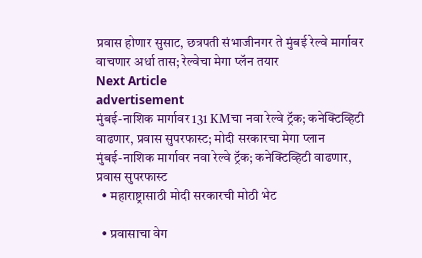प्रवास होणार सुसाट, छत्रपती संभाजीनगर ते मुंबई रेल्वे मार्गावर वाचणार अर्धा तास; रेल्वेचा मेगा प्लॅन तयार
Next Article
advertisement
मुंबई-नाशिक मार्गावर 131 KMचा नवा रेल्वे ट्रॅक; कनेक्टिव्हिटी वाढणार, प्रवास सुपरफास्ट; मोदी सरकारचा मेगा प्लान
मुंबई-नाशिक मार्गावर नवा रेल्वे ट्रॅक; कनेक्टिव्हिटी वाढणार, प्रवास सुपरफास्ट
  • महाराष्ट्रासाठी मोदी सरकारची मोठी भेट

  • प्रवासाचा वेग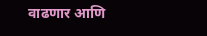वाढणार आणि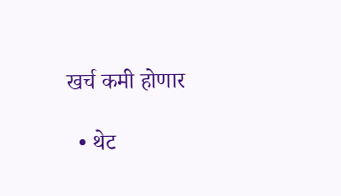खर्च कमी होणार

  • थेट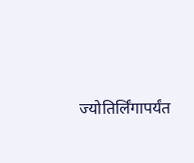ज्योतिर्लिंगापर्यंत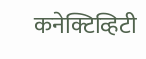कनेक्टिव्हिटी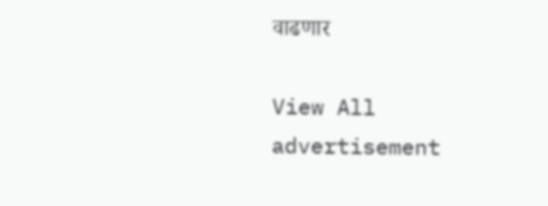वाढणार

View All
advertisement